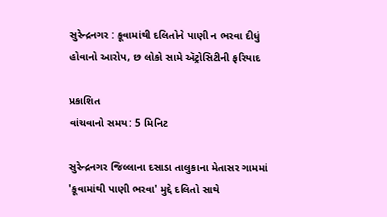સુરેન્દ્રનગર : કૂવામાંથી દલિતોને પાણી ન ભરવા દીધું હોવાનો આરોપ, છ લોકો સામે ઍટ્રોસિટીની ફરિયાદ

પ્રકાશિત
વાંચવાનો સમય: 5 મિનિટ

સુરેન્દ્રનગર જિલ્લાના દસાડા તાલુકાના મેતાસર ગામમાં 'કૂવામાંથી પાણી ભરવા' મુદ્દે દલિતો સાથે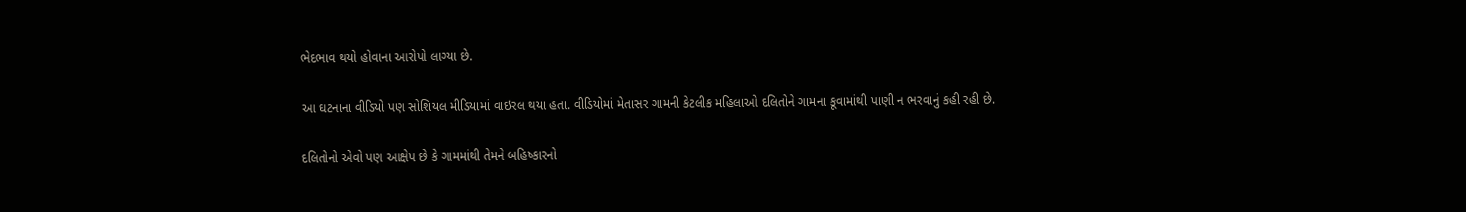ભેદભાવ થયો હોવાના આરોપો લાગ્યા છે.

આ ઘટનાના વીડિયો પણ સોશિયલ મીડિયામાં વાઇરલ થયા હતા. વીડિયોમાં મેતાસર ગામની કેટલીક મહિલાઓ દલિતોને ગામના કૂવામાંથી પાણી ન ભરવાનું કહી રહી છે.

દલિતોનો એવો પણ આક્ષેપ છે કે ગામમાંથી તેમને બહિષ્કારનો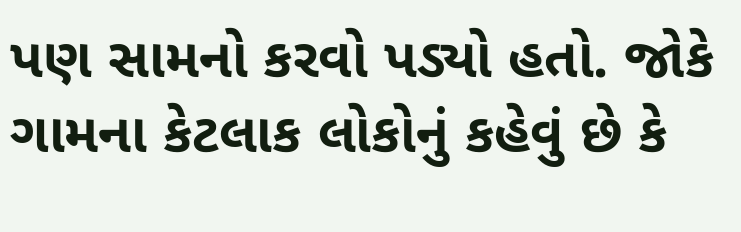પણ સામનો કરવો પડ્યો હતો. જોકે ગામના કેટલાક લોકોનું કહેવું છે કે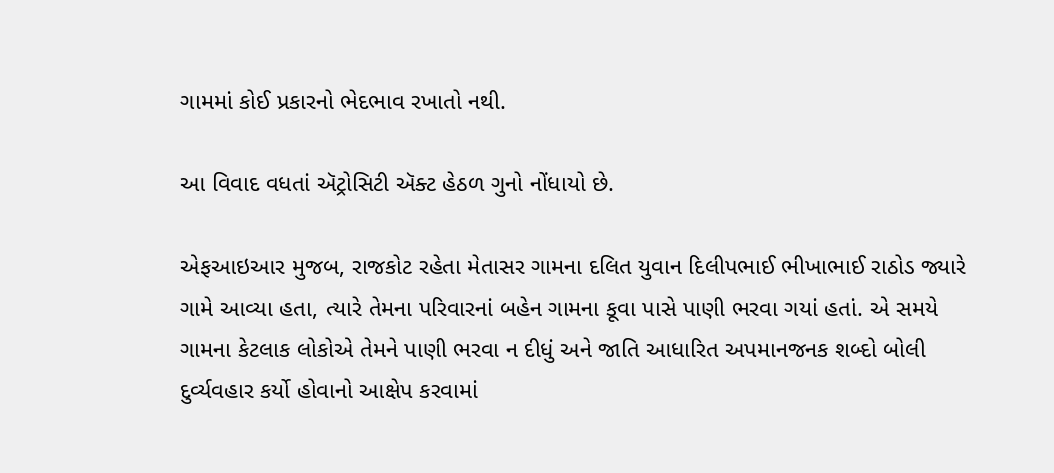ગામમાં કોઈ પ્રકારનો ભેદભાવ રખાતો નથી.

આ વિવાદ વધતાં ઍટ્રોસિટી ઍક્ટ હેઠળ ગુનો નોંધાયો છે.

એફઆઇઆર મુજબ, રાજકોટ રહેતા મેતાસર ગામના દલિત યુવાન દિલીપભાઈ ભીખાભાઈ રાઠોડ જ્યારે ગામે આવ્યા હતા, ત્યારે તેમના પરિવારનાં બહેન ગામના કૂવા પાસે પાણી ભરવા ગયાં હતાં. એ સમયે ગામના કેટલાક લોકોએ તેમને પાણી ભરવા ન દીધું અને જાતિ આધારિત અપમાનજનક શબ્દો બોલી દુર્વ્યવહાર કર્યો હોવાનો આક્ષેપ કરવામાં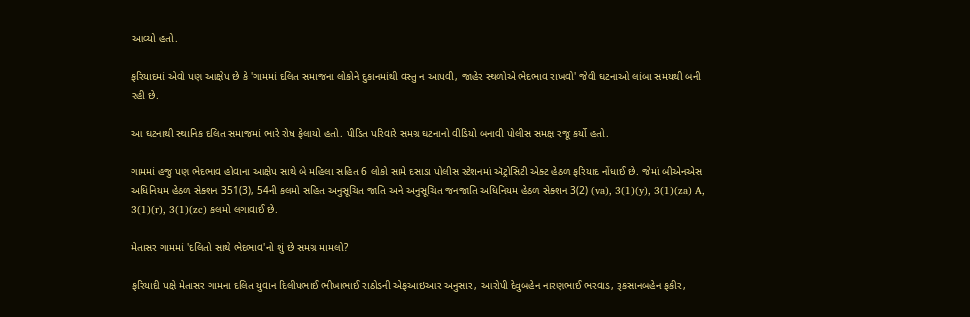આવ્યો હતો.

ફરિયાદમાં એવો પણ આક્ષેપ છે કે 'ગામમાં દલિત સમાજના લોકોને દુકાનમાંથી વસ્તુ ન આપવી, જાહેર સ્થળોએ ભેદભાવ રાખવો' જેવી ઘટનાઓ લાંબા સમયથી બની રહી છે.

આ ઘટનાથી સ્થાનિક દલિત સમાજમાં ભારે રોષ ફેલાયો હતો. પીડિત પરિવારે સમગ્ર ઘટનાનો વીડિયો બનાવી પોલીસ સમક્ષ રજૂ કર્યો હતો.

ગામમાં હજુ પણ ભેદભાવ હોવાના આક્ષેપ સાથે બે મહિલા સહિત 6 લોકો સામે દસાડા પોલીસ સ્ટેશનમાં ઍટ્રોસિટી એક્ટ હેઠળ ફરિયાદ નોંધાઈ છે. જેમાં બીએનએસ અધિનિયમ હેઠળ સેક્શન 351(3), 54ની કલમો સહિત અનુસૂચિત જાતિ અને અનુસૂચિત જનજાતિ અધિનિયમ હેઠળ સેક્શન 3(2) (va), 3(1)(y), 3(1)(za) A, 3(1)(r), 3(1)(zc) કલમો લગાવાઈ છે.

મેતાસર ગામમાં 'દલિતો સાથે ભેદભાવ'નો શું છે સમગ્ર મામલો?

ફરિયાદી પક્ષે મેતાસર ગામના દલિત યુવાન દિલીપભાઈ ભીખાભાઈ રાઠોડની એફઆઇઆર અનુસાર, આરોપી દેવુબહેન નારણભાઈ ભરવાડ, રૂકસાનબહેન ફકીર,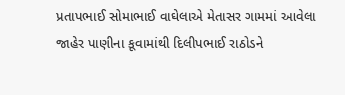પ્રતાપભાઈ સોમાભાઈ વાઘેલાએ મેતાસર ગામમાં આવેલા જાહેર પાણીના કૂવામાંથી દિલીપભાઈ રાઠોડને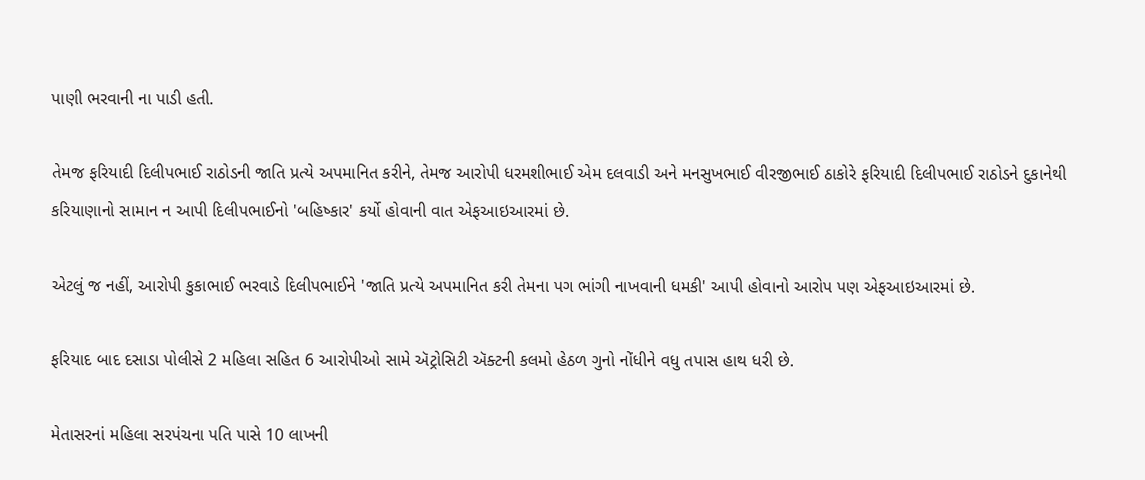પાણી ભરવાની ના પાડી હતી.

તેમજ ફરિયાદી દિલીપભાઈ રાઠોડની જાતિ પ્રત્યે અપમાનિત કરીને, તેમજ આરોપી ધરમશીભાઈ એમ દલવાડી અને મનસુખભાઈ વીરજીભાઈ ઠાકોરે ફરિયાદી દિલીપભાઈ રાઠોડને દુકાનેથી કરિયાણાનો સામાન ન આપી દિલીપભાઈનો 'બહિષ્કાર' કર્યો હોવાની વાત એફઆઇઆરમાં છે.

એટલું જ નહીં, આરોપી કુકાભાઈ ભરવાડે દિલીપભાઈને 'જાતિ પ્રત્યે અપમાનિત કરી તેમના પગ ભાંગી નાખવાની ધમકી' આપી હોવાનો આરોપ પણ એફઆઇઆરમાં છે.

ફરિયાદ બાદ દસાડા પોલીસે 2 મહિલા સહિત 6 આરોપીઓ સામે ઍટ્રોસિટી ઍક્ટની કલમો હેઠળ ગુનો નોંધીને વધુ તપાસ હાથ ધરી છે.

મેતાસરનાં મહિલા સરપંચના પતિ પાસે 10 લાખની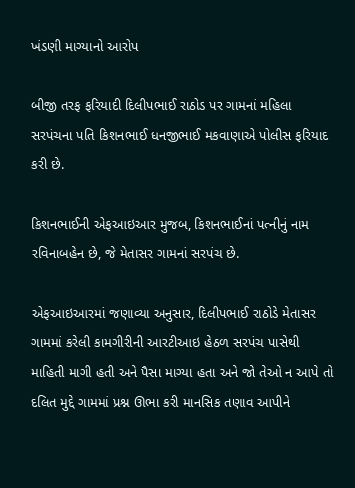ખંડણી માગ્યાનો આરોપ

બીજી તરફ ફરિયાદી દિલીપભાઈ રાઠોડ પર ગામનાં મહિલા સરપંચના પતિ કિશનભાઈ ધનજીભાઈ મકવાણાએ પોલીસ ફરિયાદ કરી છે.

કિશનભાઈની એફઆઇઆર મુજબ, કિશનભાઈનાં પત્નીનું નામ રવિનાબહેન છે, જે મેતાસર ગામનાં સરપંચ છે.

એફઆઇઆરમાં જણાવ્યા અનુસાર, દિલીપભાઈ રાઠોડે મેતાસર ગામમાં કરેલી કામગીરીની આરટીઆઇ હેઠળ સરપંચ પાસેથી માહિતી માગી હતી અને પૈસા માગ્યા હતા અને જો તેઓ ન આપે તો દલિત મુદ્દે ગામમાં પ્રશ્ન ઊભા કરી માનસિક તણાવ આપીને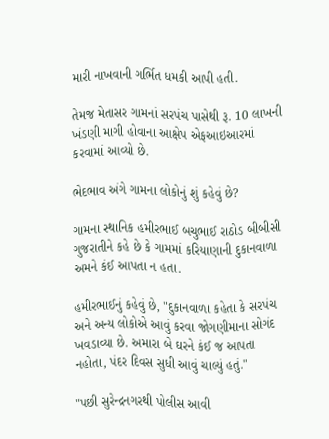મારી નાખવાની ગર્ભિત ધમકી આપી હતી.

તેમજ મેતાસર ગામનાં સરપંચ પાસેથી રૂ. 10 લાખની ખંડણી માગી હોવાના આક્ષેપ એફઆઇઆરમાં કરવામાં આવ્યો છે.

ભેદભાવ અંગે ગામના લોકોનું શું કહેવું છે?

ગામના સ્થાનિક હમીરભાઈ બચુભાઈ રાઠોડ બીબીસી ગુજરાતીને કહે છે કે ગામમાં કરિયાણાની દુકાનવાળા અમને કંઈ આપતા ન હતા.

હમીરભાઈનું કહેવું છે, "દુકાનવાળા કહેતા કે સરપંચ અને અન્ય લોકોએ આવું કરવા જોગણીમાના સોગંદ ખવડાવ્યા છે. અમારા બે ઘરને કંઈ જ આપતા નહોતા, પંદર દિવસ સુધી આવું ચાલ્યું હતું."

"પછી સુરેન્દ્રનગરથી પોલીસ આવી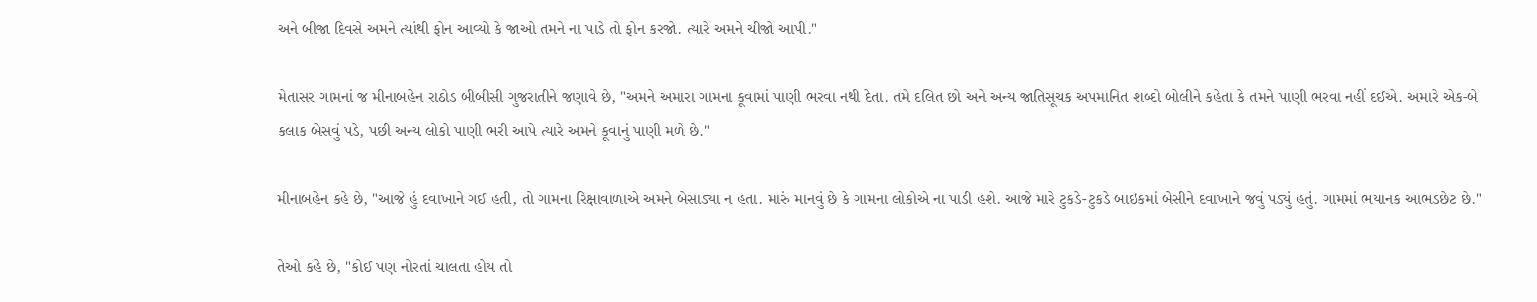અને બીજા દિવસે અમને ત્યાંથી ફોન આવ્યો કે જાઓ તમને ના પાડે તો ફોન કરજો. ત્યારે અમને ચીજો આપી."

મેતાસર ગામનાં જ મીનાબહેન રાઠોડ બીબીસી ગુજરાતીને જણાવે છે, "અમને અમારા ગામના કૂવામાં પાણી ભરવા નથી દેતા. તમે દલિત છો અને અન્ય જાતિસૂચક અપમાનિત શબ્દો બોલીને કહેતા કે તમને પાણી ભરવા નહીં દઈએ. અમારે એક-બે કલાક બેસવું પડે, પછી અન્ય લોકો પાણી ભરી આપે ત્યારે અમને કૂવાનું પાણી મળે છે."

મીનાબહેન કહે છે, "આજે હું દવાખાને ગઈ હતી, તો ગામના રિક્ષાવાળાએ અમને બેસાડ્યા ન હતા. મારું માનવું છે કે ગામના લોકોએ ના પાડી હશે. આજે મારે ટુકડે-ટુકડે બાઇકમાં બેસીને દવાખાને જવું પડ્યું હતું. ગામમાં ભયાનક આભડછેટ છે."

તેઓ કહે છે, "કોઈ પણ નોરતાં ચાલતા હોય તો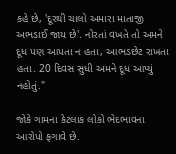કહે છે, 'દૂરથી ચાલો અમારા માતાજી અભડાઈ જાય છે'. નોરતાં વખતે તો અમને દૂધ પણ આપતા ન હતા, આભડછેટ રાખતા હતા. 20 દિવસ સુધી અમને દૂધ આપ્યું નહોતું."

જોકે ગામના કેટલાક લોકો ભેદભાવના આરોપો ફગાવે છે.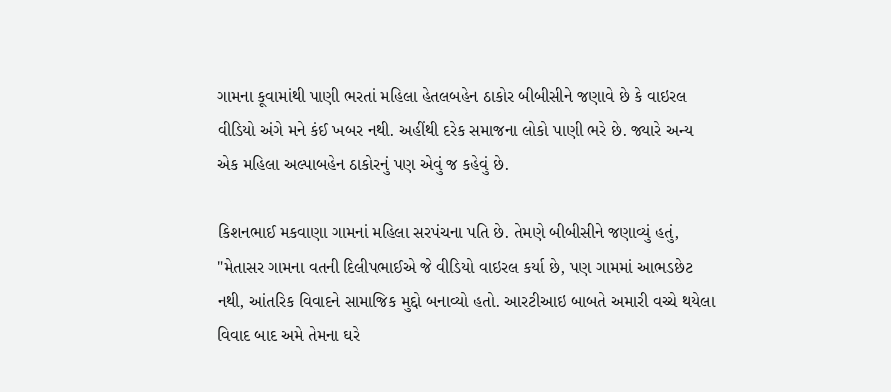ગામના કૂવામાંથી પાણી ભરતાં મહિલા હેતલબહેન ઠાકોર બીબીસીને જણાવે છે કે વાઇરલ વીડિયો અંગે મને કંઈ ખબર નથી. અહીંથી દરેક સમાજના લોકો પાણી ભરે છે. જ્યારે અન્ય એક મહિલા અલ્પાબહેન ઠાકોરનું પણ એવું જ કહેવું છે.

કિશનભાઈ મકવાણા ગામનાં મહિલા સરપંચના પતિ છે. તેમણે બીબીસીને જણાવ્યું હતું, "મેતાસર ગામના વતની દિલીપભાઈએ જે વીડિયો વાઇરલ કર્યા છે, પણ ગામમાં આભડછેટ નથી, આંતરિક વિવાદને સામાજિક મુદ્દો બનાવ્યો હતો. આરટીઆઇ બાબતે અમારી વચ્ચે થયેલા વિવાદ બાદ અમે તેમના ઘરે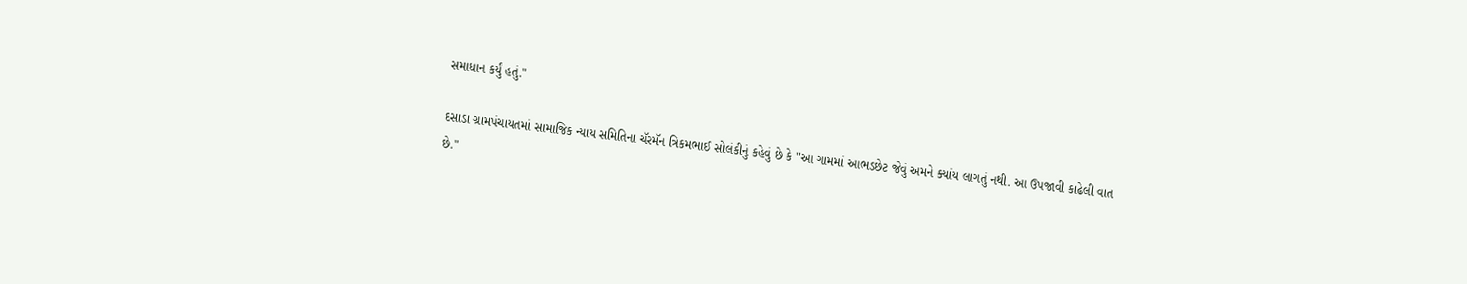સમાધાન કર્યું હતું."

દસાડા ગ્રામપંચાયતમાં સામાજિક ન્યાય સમિતિના ચૅરમૅન ત્રિકમભાઈ સોલંકીનું કહેવું છે કે "આ ગામમાં આભડછેટ જેવું અમને ક્યાંય લાગતું નથી. આ ઉપજાવી કાઢેલી વાત છે."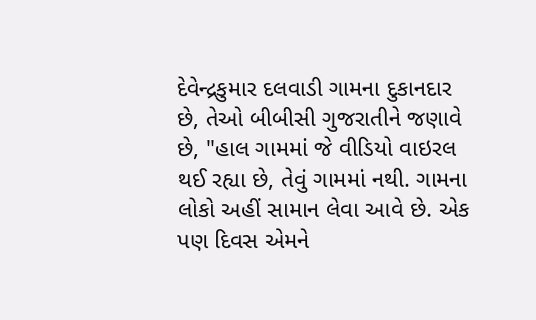દેવેન્દ્રકુમાર દલવાડી ગામના દુકાનદાર છે, તેઓ બીબીસી ગુજરાતીને જણાવે છે, "હાલ ગામમાં જે વીડિયો વાઇરલ થઈ રહ્યા છે, તેવું ગામમાં નથી. ગામના લોકો અહીં સામાન લેવા આવે છે. એક પણ દિવસ એમને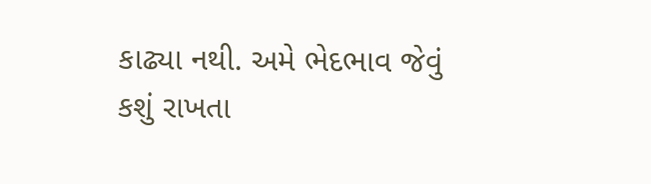કાઢ્યા નથી. અમે ભેદભાવ જેવું કશું રાખતા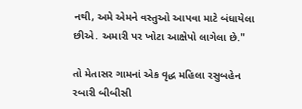નથી, અમે એમને વસ્તુઓ આપવા માટે બંધાયેલા છીએ. અમારી પર ખોટા આક્ષેપો લાગેલા છે."

તો મેતાસર ગામનાં એક વૃદ્ધ મહિલા રસુબહેન રબારી બીબીસી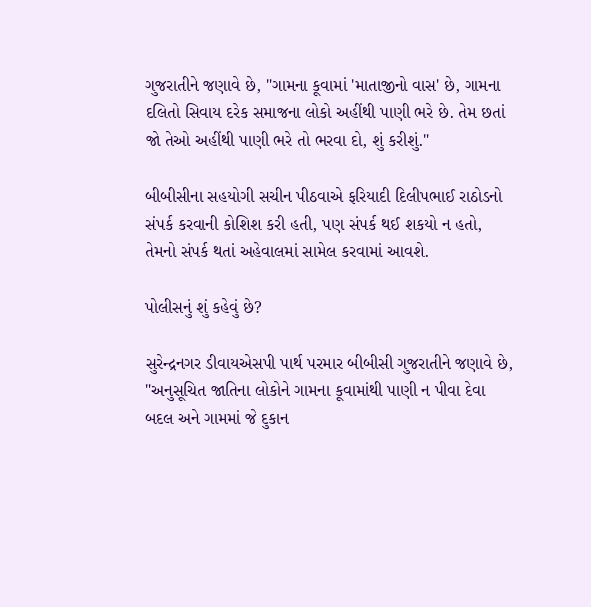ગુજરાતીને જણાવે છે, "ગામના કૂવામાં 'માતાજીનો વાસ' છે, ગામના દલિતો સિવાય દરેક સમાજના લોકો અહીંથી પાણી ભરે છે. તેમ છતાં જો તેઓ અહીંથી પાણી ભરે તો ભરવા દો, શું કરીશું."

બીબીસીના સહયોગી સચીન પીઠવાએ ફરિયાદી દિલીપભાઈ રાઠોડનો સંપર્ક કરવાની કોશિશ કરી હતી, પણ સંપર્ક થઈ શકયો ન હતો, તેમનો સંપર્ક થતાં અહેવાલમાં સામેલ કરવામાં આવશે.

પોલીસનું શું કહેવું છે?

સુરેન્દ્રનગર ડીવાયએસપી પાર્થ પરમાર બીબીસી ગુજરાતીને જણાવે છે, "અનુસૂચિત જાતિના લોકોને ગામના કૂવામાંથી પાણી ન પીવા દેવા બદલ અને ગામમાં જે દુકાન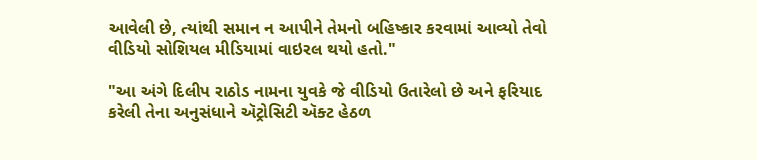આવેલી છે, ત્યાંથી સમાન ન આપીને તેમનો બહિષ્કાર કરવામાં આવ્યો તેવો વીડિયો સોશિયલ મીડિયામાં વાઇરલ થયો હતો."

"આ અંગે દિલીપ રાઠોડ નામના યુવકે જે વીડિયો ઉતારેલો છે અને ફરિયાદ કરેલી તેના અનુસંધાને ઍટ્રોસિટી ઍક્ટ હેઠળ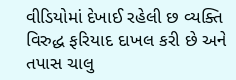વીડિયોમાં દેખાઈ રહેલી છ વ્યક્તિ વિરુદ્ધ ફરિયાદ દાખલ કરી છે અને તપાસ ચાલુ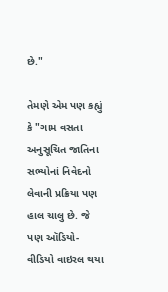છે."

તેમણે એમ પણ કહ્યું કે "ગામ વસતા અનુસૂચિત જાતિના સભ્યોનાં નિવેદનો લેવાની પ્રક્રિયા પણ હાલ ચાલુ છે. જે પણ ઑડિયો-વીડિયો વાઇરલ થયા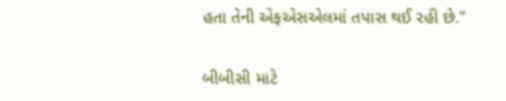હતા તેની એફએસએલમાં તપાસ થઈ રહી છે."

બીબીસી માટે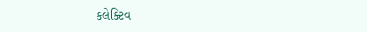કલેક્ટિવ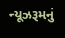ન્યૂઝરૂમનું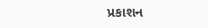પ્રકાશન